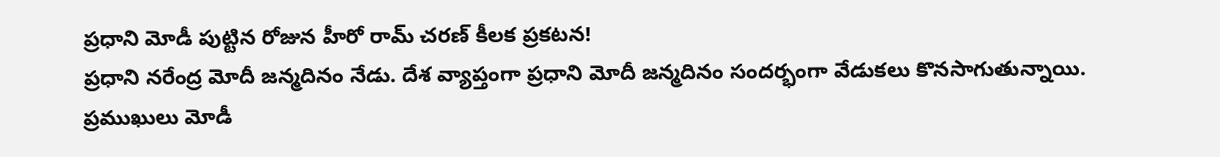ప్రధాని మోడీ పుట్టిన రోజున హీరో రామ్ చరణ్ కీలక ప్రకటన!
ప్రధాని నరేంద్ర మోదీ జన్మదినం నేడు. దేశ వ్యాప్తంగా ప్రధాని మోదీ జన్మదినం సందర్భంగా వేడుకలు కొనసాగుతున్నాయి. ప్రముఖులు మోడీ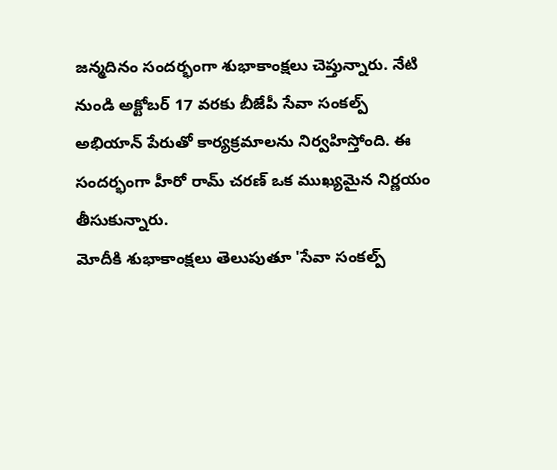జన్మదినం సందర్భంగా శుభాకాంక్షలు చెప్తున్నారు. నేటి నుండి అక్టోబర్ 17 వరకు బీజేపీ సేవా సంకల్ప్ అభియాన్ పేరుతో కార్యక్రమాలను నిర్వహిస్తోంది. ఈ సందర్భంగా హీరో రామ్ చరణ్ ఒక ముఖ్యమైన నిర్ణయం తీసుకున్నారు.
మోదీకి శుభాకాంక్షలు తెలుపుతూ 'సేవా సంకల్ప్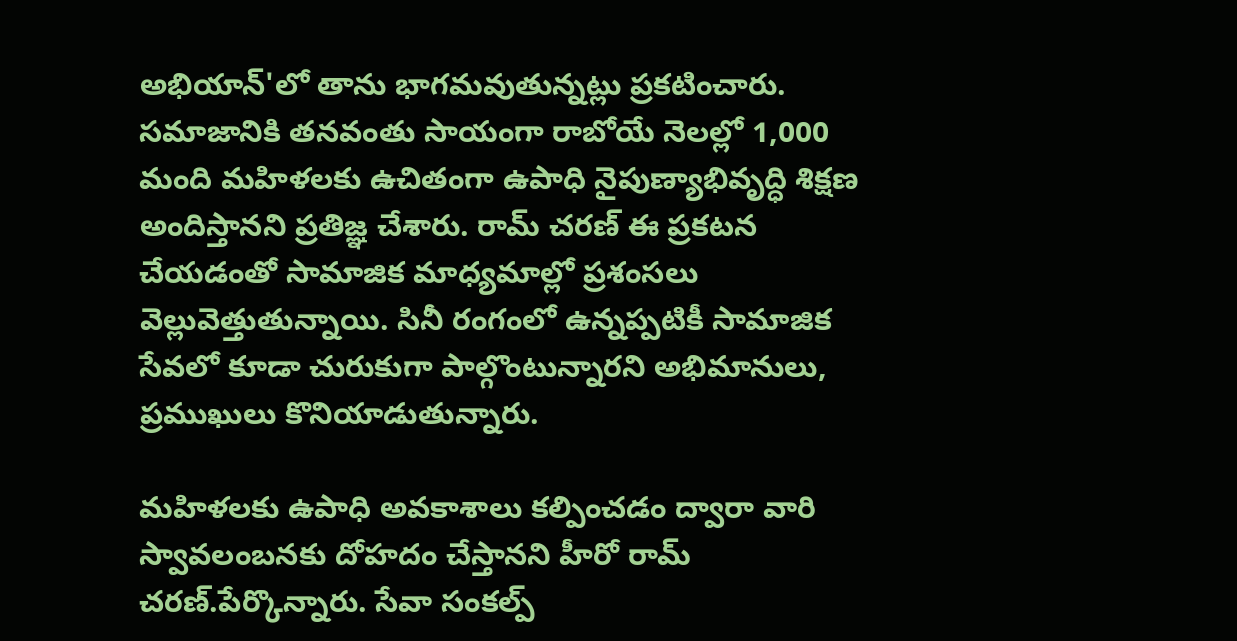అభియాన్'లో తాను భాగమవుతున్నట్లు ప్రకటించారు. సమాజానికి తనవంతు సాయంగా రాబోయే నెలల్లో 1,000 మంది మహిళలకు ఉచితంగా ఉపాధి నైపుణ్యాభివృద్ధి శిక్షణ అందిస్తానని ప్రతిజ్ఞ చేశారు. రామ్ చరణ్ ఈ ప్రకటన చేయడంతో సామాజిక మాధ్యమాల్లో ప్రశంసలు వెల్లువెత్తుతున్నాయి. సినీ రంగంలో ఉన్నప్పటికీ సామాజిక సేవలో కూడా చురుకుగా పాల్గొంటున్నారని అభిమానులు, ప్రముఖులు కొనియాడుతున్నారు.

మహిళలకు ఉపాధి అవకాశాలు కల్పించడం ద్వారా వారి స్వావలంబనకు దోహదం చేస్తానని హీరో రామ్ చరణ్.పేర్కొన్నారు. సేవా సంకల్ప్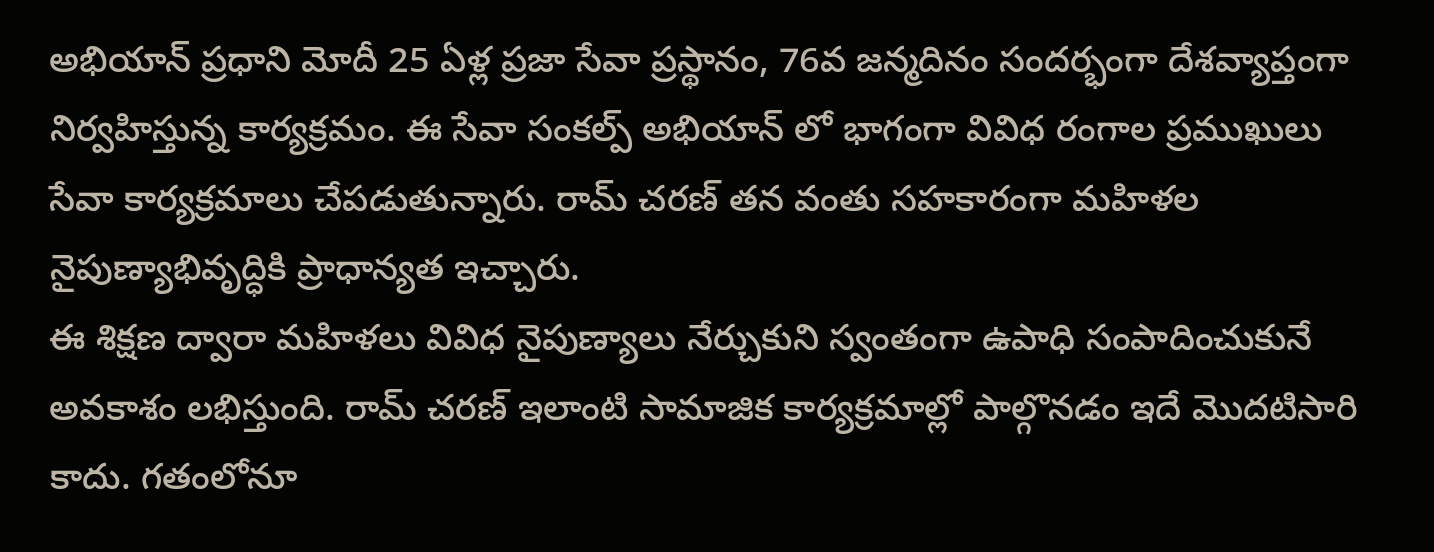అభియాన్ ప్రధాని మోదీ 25 ఏళ్ల ప్రజా సేవా ప్రస్థానం, 76వ జన్మదినం సందర్భంగా దేశవ్యాప్తంగా నిర్వహిస్తున్న కార్యక్రమం. ఈ సేవా సంకల్ప్ అభియాన్ లో భాగంగా వివిధ రంగాల ప్రముఖులు సేవా కార్యక్రమాలు చేపడుతున్నారు. రామ్ చరణ్ తన వంతు సహకారంగా మహిళల నైపుణ్యాభివృద్ధికి ప్రాధాన్యత ఇచ్చారు.
ఈ శిక్షణ ద్వారా మహిళలు వివిధ నైపుణ్యాలు నేర్చుకుని స్వంతంగా ఉపాధి సంపాదించుకునే అవకాశం లభిస్తుంది. రామ్ చరణ్ ఇలాంటి సామాజిక కార్యక్రమాల్లో పాల్గొనడం ఇదే మొదటిసారి కాదు. గతంలోనూ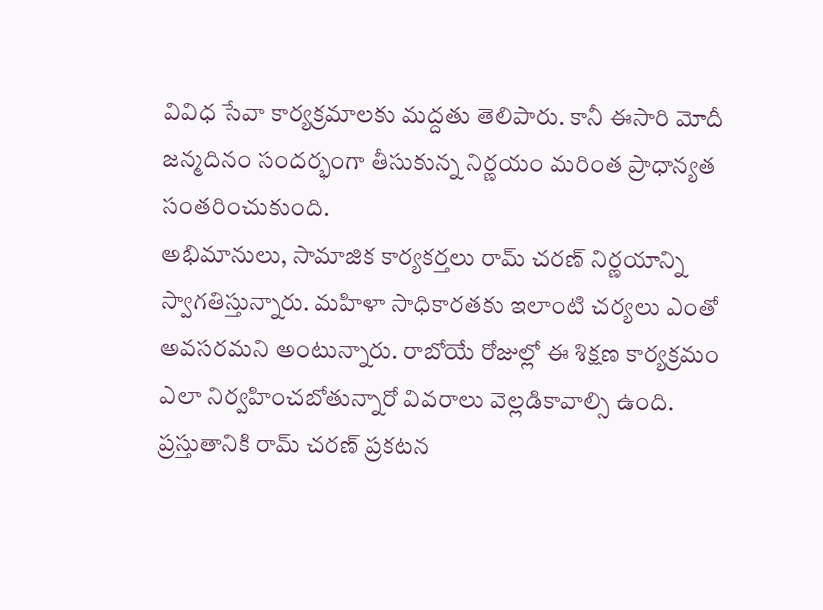వివిధ సేవా కార్యక్రమాలకు మద్దతు తెలిపారు. కానీ ఈసారి మోదీ జన్మదినం సందర్భంగా తీసుకున్న నిర్ణయం మరింత ప్రాధాన్యత సంతరించుకుంది.
అభిమానులు, సామాజిక కార్యకర్తలు రామ్ చరణ్ నిర్ణయాన్ని స్వాగతిస్తున్నారు. మహిళా సాధికారతకు ఇలాంటి చర్యలు ఎంతో అవసరమని అంటున్నారు. రాబోయే రోజుల్లో ఈ శిక్షణ కార్యక్రమం ఎలా నిర్వహించబోతున్నారో వివరాలు వెల్లడికావాల్సి ఉంది. ప్రస్తుతానికి రామ్ చరణ్ ప్రకటన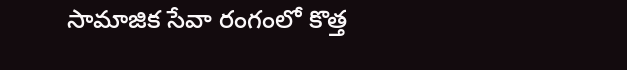సామాజిక సేవా రంగంలో కొత్త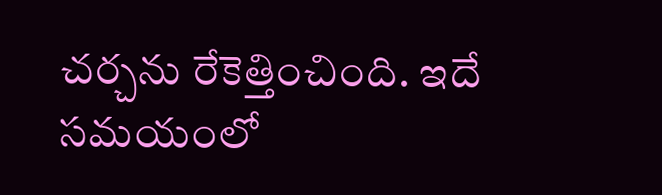చర్చను రేకెత్తించింది. ఇదే సమయంలో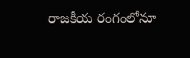రాజకీయ రంగంలోనూ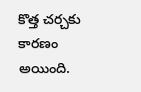కొత్త చర్చకు కారణం అయింది.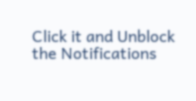Click it and Unblock the Notifications